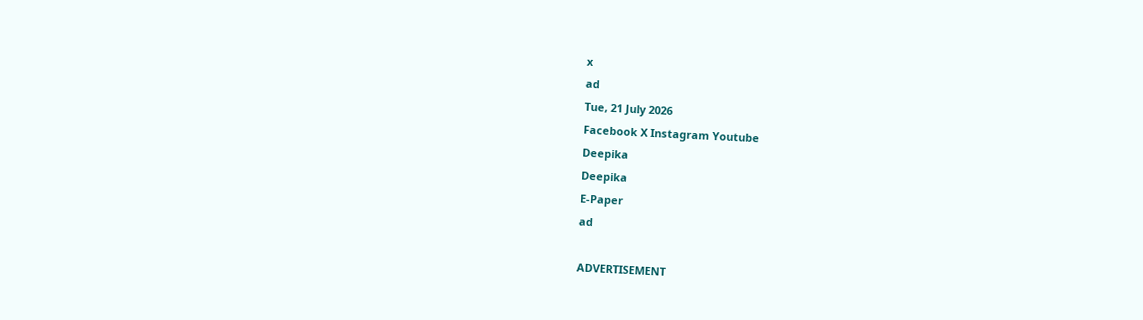x
ad
Tue, 21 July 2026
Facebook X Instagram Youtube
Deepika
Deepika
E-Paper
ad

ADVERTISEMENT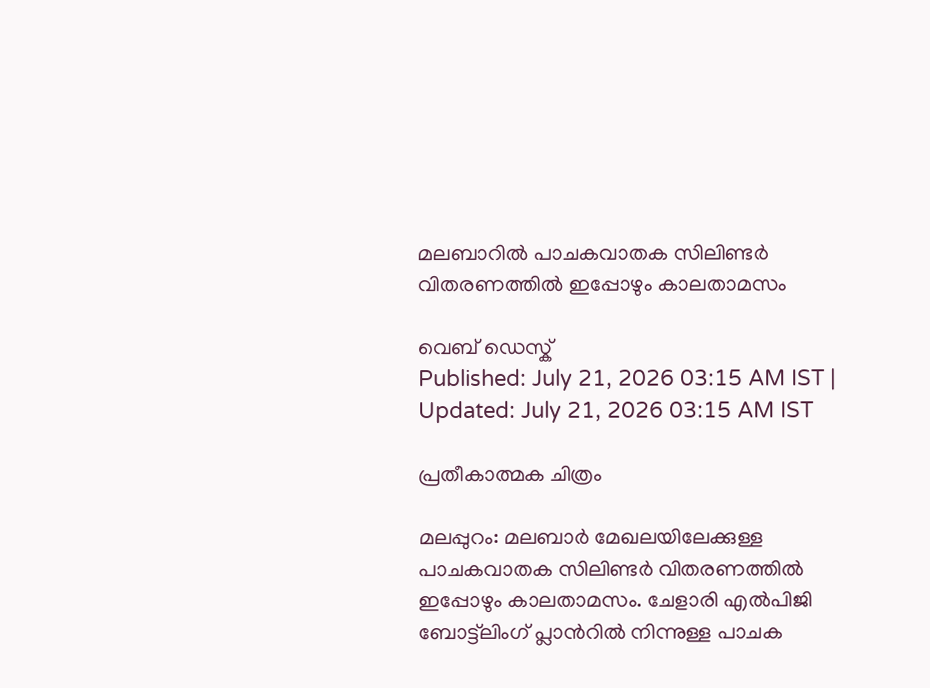മലബാറിൽ പാചകവാതക സിലിണ്ടര്‍ വിതരണത്തില്‍ ഇപ്പോഴും കാലതാമസം

വെബ് ഡെസ്ക്
Published: July 21, 2026 03:15 AM IST | Updated: July 21, 2026 03:15 AM IST

പ്രതീകാത്മക ചിത്രം

മലപ്പുറം: മലബാര്‍ മേഖലയിലേക്കുള്ള പാചകവാതക സിലിണ്ടര്‍ വിതരണത്തില്‍ ഇപ്പോഴും കാലതാമസം. ചേളാരി എല്‍പിജി ബോട്ട്‌ലിംഗ് പ്ലാന്‍റില്‍ നിന്നുള്ള പാചക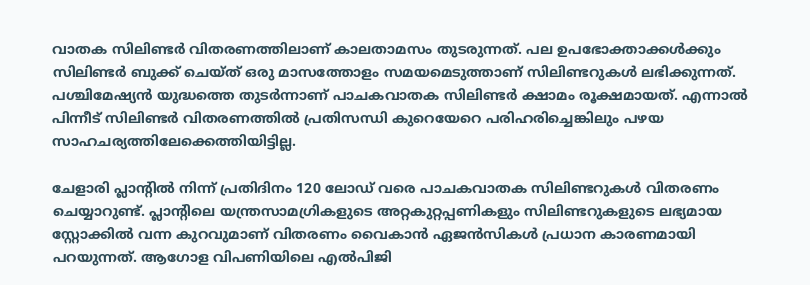വാതക സിലിണ്ടര്‍ വിതരണത്തിലാണ് കാലതാമസം തുടരുന്നത്. പല ഉപഭോക്താക്കള്‍ക്കും സിലിണ്ടര്‍ ബുക്ക് ചെയ്ത് ഒരു മാസത്തോളം സമയമെടുത്താണ് സിലിണ്ടറുകള്‍ ലഭിക്കുന്നത്. പശ്ചിമേഷ്യന്‍ യുദ്ധത്തെ തുടര്‍ന്നാണ് പാചകവാതക സിലിണ്ടര്‍ ക്ഷാമം രൂക്ഷമായത്. എന്നാല്‍ പിന്നീട് സിലിണ്ടര്‍ വിതരണത്തില്‍ പ്രതിസന്ധി കുറെയേറെ പരിഹരിച്ചെങ്കിലും പഴയ സാഹചര്യത്തിലേക്കെത്തിയിട്ടില്ല.

ചേളാരി പ്ലാന്‍റില്‍ നിന്ന് പ്രതിദിനം 120 ലോഡ് വരെ പാചകവാതക സിലിണ്ടറുകള്‍ വിതരണം ചെയ്യാറുണ്ട്. പ്ലാന്‍റിലെ യന്ത്രസാമഗ്രികളുടെ അറ്റകുറ്റപ്പണികളും സിലിണ്ടറുകളുടെ ലഭ്യമായ സ്റ്റോക്കില്‍ വന്ന കുറവുമാണ് വിതരണം വൈകാന്‍ ഏജന്‍സികള്‍ പ്രധാന കാരണമായി പറയുന്നത്. ആഗോള വിപണിയിലെ എല്‍പിജി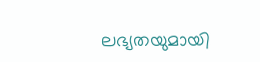ലഭ്യതയുമായി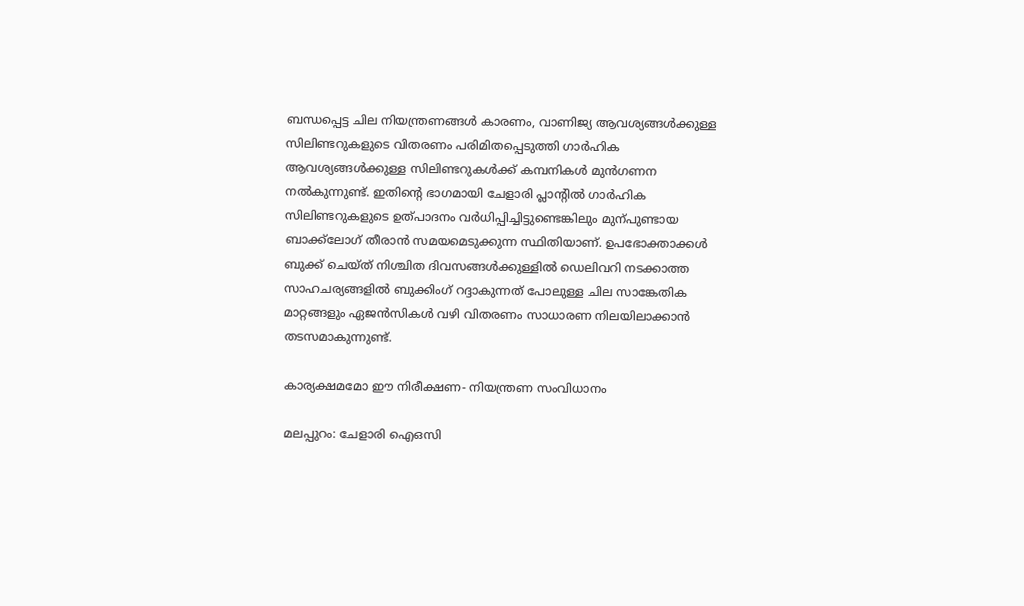ബന്ധപ്പെട്ട ചില നിയന്ത്രണങ്ങള്‍ കാരണം, വാണിജ്യ ആവശ്യങ്ങള്‍ക്കുള്ള സിലിണ്ടറുകളുടെ വിതരണം പരിമിതപ്പെടുത്തി ഗാര്‍ഹിക ആവശ്യങ്ങള്‍ക്കുള്ള സിലിണ്ടറുകള്‍ക്ക് കമ്പനികള്‍ മുന്‍ഗണന നല്‍കുന്നുണ്ട്. ഇതിന്‍റെ ഭാഗമായി ചേളാരി പ്ലാന്‍റില്‍ ഗാര്‍ഹിക സിലിണ്ടറുകളുടെ ഉത്പാദനം വര്‍ധിപ്പിച്ചിട്ടുണ്ടെങ്കിലും മുന്പുണ്ടായ ബാക്ക്‌ലോഗ് തീരാൻ സമയമെടുക്കുന്ന സ്ഥിതിയാണ്. ഉപഭോക്താക്കള്‍ ബുക്ക് ചെയ്ത് നിശ്ചിത ദിവസങ്ങള്‍ക്കുള്ളില്‍ ഡെലിവറി നടക്കാത്ത സാഹചര്യങ്ങളില്‍ ബുക്കിംഗ് റദ്ദാകുന്നത് പോലുള്ള ചില സാങ്കേതിക മാറ്റങ്ങളും ഏജന്‍സികള്‍ വഴി വിതരണം സാധാരണ നിലയിലാക്കാന്‍ തടസമാകുന്നുണ്ട്.

കാര്യക്ഷമമോ ഈ നിരീക്ഷണ- നിയന്ത്രണ സംവിധാനം

മലപ്പുറം: ചേളാരി ഐഒസി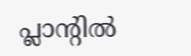പ്ലാന്‍റില്‍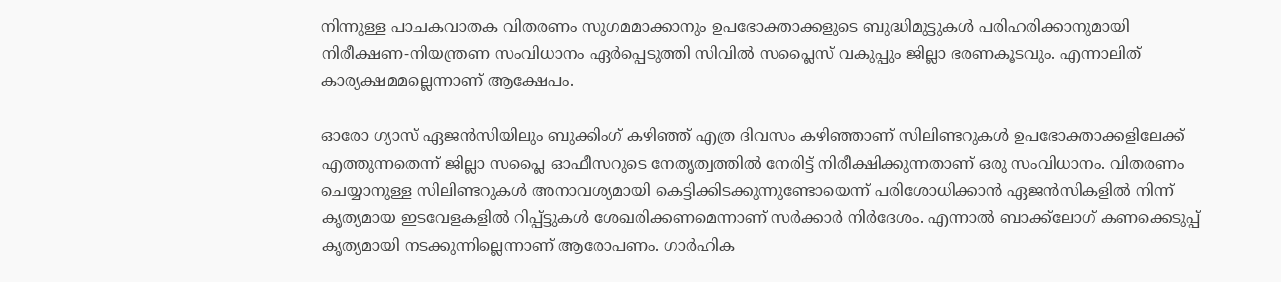നിന്നുള്ള പാചകവാതക വിതരണം സുഗമമാക്കാനും ഉപഭോക്താക്കളുടെ ബുദ്ധിമുട്ടുകള്‍ പരിഹരിക്കാനുമായി നിരീക്ഷണ-നിയന്ത്രണ സംവിധാനം ഏർപ്പെടുത്തി സിവില്‍ സപ്ലൈസ് വകുപ്പും ജില്ലാ ഭരണകൂടവും. എന്നാലിത് കാര്യക്ഷമമല്ലെന്നാണ് ആക്ഷേപം.

ഓരോ ഗ്യാസ് ഏജന്‍സിയിലും ബുക്കിംഗ് കഴിഞ്ഞ് എത്ര ദിവസം കഴിഞ്ഞാണ് സിലിണ്ടറുകള്‍ ഉപഭോക്താക്കളിലേക്ക് എത്തുന്നതെന്ന് ജില്ലാ സപ്ലൈ ഓഫീസറുടെ നേതൃത്വത്തില്‍ നേരിട്ട് നിരീക്ഷിക്കുന്നതാണ് ഒരു സംവിധാനം. വിതരണം ചെയ്യാനുള്ള സിലിണ്ടറുകള്‍ അനാവശ്യമായി കെട്ടിക്കിടക്കുന്നുണ്ടോയെന്ന് പരിശോധിക്കാന്‍ ഏജന്‍സികളില്‍ നിന്ന് കൃത്യമായ ഇടവേളകളില്‍ റിപ്പ്‍ട്ടുകള്‍ ശേഖരിക്കണമെന്നാണ് സര്‍ക്കാര്‍ നിര്‍ദേശം. എന്നാല്‍ ബാക്ക്‌ലോഗ് കണക്കെടുപ്പ് കൃത്യമായി നടക്കുന്നില്ലെന്നാണ് ആരോപണം. ഗാര്‍ഹിക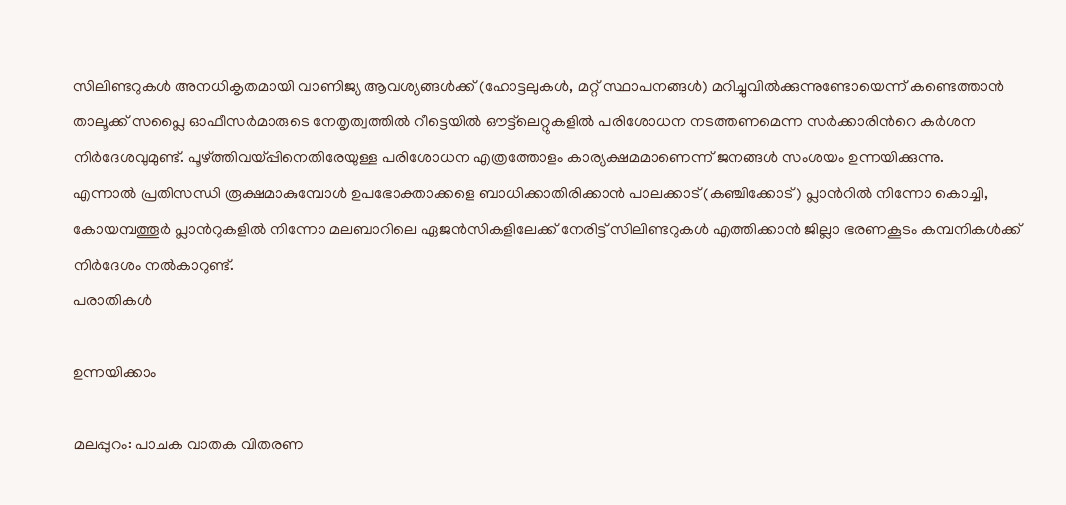സിലിണ്ടറുകള്‍ അനധികൃതമായി വാണിജ്യ ആവശ്യങ്ങള്‍ക്ക് (ഹോട്ടലുകള്‍, മറ്റ് സ്ഥാപനങ്ങള്‍) മറിച്ചുവില്‍ക്കുന്നുണ്ടോയെന്ന് കണ്ടെത്താന്‍ താലൂക്ക് സപ്ലൈ ഓഫീസര്‍മാരുടെ നേതൃത്വത്തില്‍ റീട്ടെയില്‍ ഔട്ട്‌ലെറ്റുകളില്‍ പരിശോധന നടത്തണമെന്ന സര്‍ക്കാരിന്‍റെ കര്‍ശന നിര്‍ദേശവുമുണ്ട്. പൂഴ്ത്തിവയ്പ്പിനെതിരേയുള്ള പരിശോധന എത്രത്തോളം കാര്യക്ഷമമാണെന്ന് ജനങ്ങള്‍ സംശയം ഉന്നയിക്കുന്നു.
എന്നാല്‍ പ്രതിസന്ധി രൂക്ഷമാകുമ്പോള്‍ ഉപഭോക്താക്കളെ ബാധിക്കാതിരിക്കാന്‍ പാലക്കാട് (കഞ്ചിക്കോട്) പ്ലാന്‍റില്‍ നിന്നോ കൊച്ചി, കോയമ്പത്തൂര്‍ പ്ലാന്‍റുകളില്‍ നിന്നോ മലബാറിലെ ഏജന്‍സികളിലേക്ക് നേരിട്ട് സിലിണ്ടറുകള്‍ എത്തിക്കാന്‍ ജില്ലാ ഭരണകൂടം കമ്പനികള്‍ക്ക് നിര്‍ദേശം നല്‍കാറുണ്ട്.
പരാതികള്‍

ഉന്നയിക്കാം

മലപ്പുറം: പാചക വാതക വിതരണ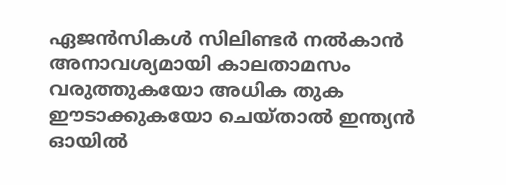ഏജന്‍സികള്‍ സിലിണ്ടര്‍ നല്‍കാന്‍ അനാവശ്യമായി കാലതാമസം വരുത്തുകയോ അധിക തുക ഈടാക്കുകയോ ചെയ്താല്‍ ഇന്ത്യന്‍ ഓയില്‍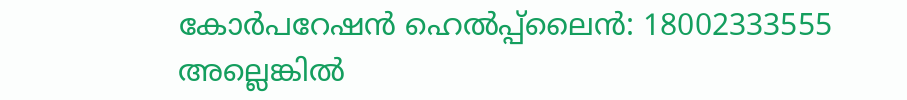കോര്‍പറേഷന്‍ ഹെല്‍പ്പ്‌ലൈന്‍: 18002333555 അല്ലെങ്കില്‍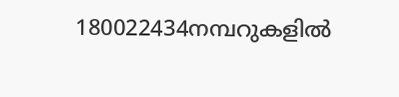180022434നമ്പറുകളില്‍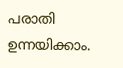പരാതി ഉന്നയിക്കാം.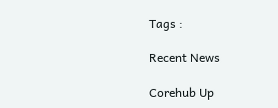Tags :

Recent News

Corehub Up